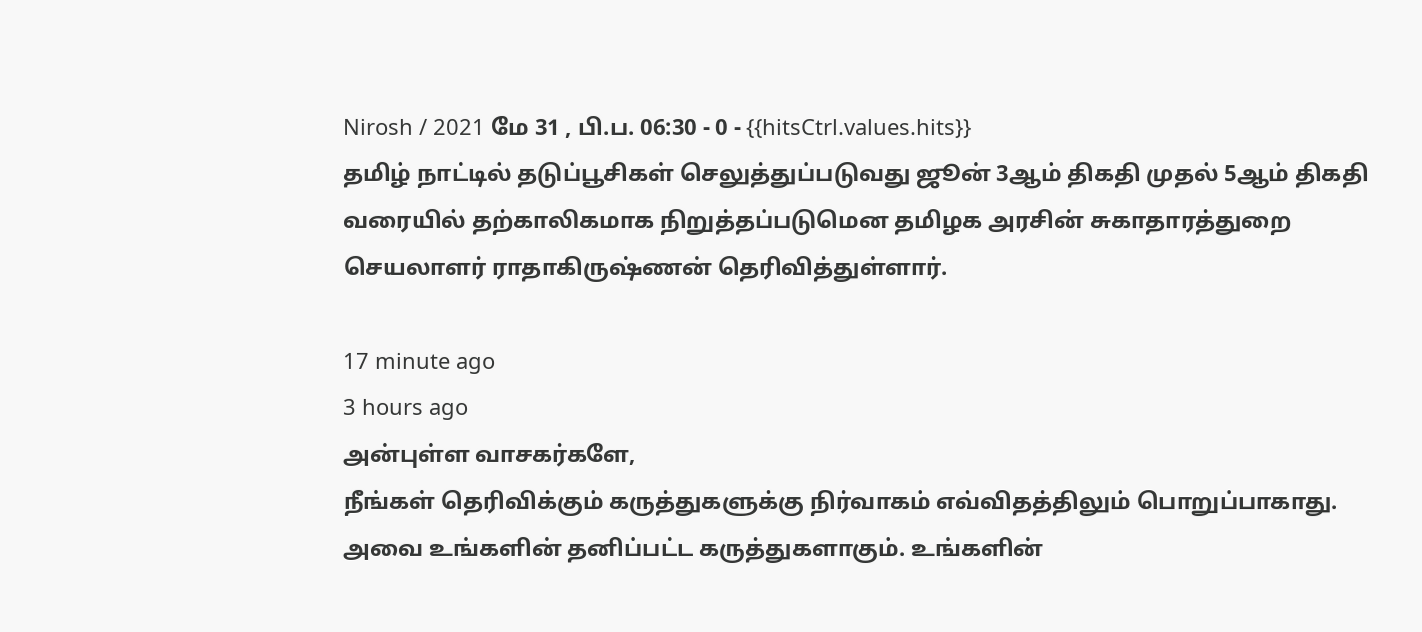Nirosh / 2021 மே 31 , பி.ப. 06:30 - 0 - {{hitsCtrl.values.hits}}
தமிழ் நாட்டில் தடுப்பூசிகள் செலுத்துப்படுவது ஜூன் 3ஆம் திகதி முதல் 5ஆம் திகதி வரையில் தற்காலிகமாக நிறுத்தப்படுமென தமிழக அரசின் சுகாதாரத்துறை செயலாளர் ராதாகிருஷ்ணன் தெரிவித்துள்ளார்.

17 minute ago
3 hours ago
அன்புள்ள வாசகர்களே,
நீங்கள் தெரிவிக்கும் கருத்துகளுக்கு நிர்வாகம் எவ்விதத்திலும் பொறுப்பாகாது. அவை உங்களின் தனிப்பட்ட கருத்துகளாகும். உங்களின்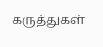கருத்துகள்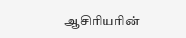ஆசிரியரின்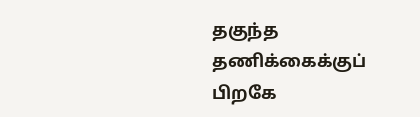தகுந்த தணிக்கைக்குப் பிறகே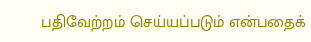பதிவேற்றம் செய்யப்படும் என்பதைக்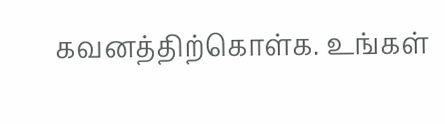கவனத்திற்கொள்க. உங்கள்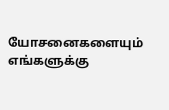யோசனைகளையும் எங்களுக்கு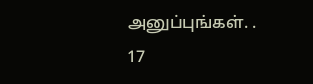அனுப்புங்கள். .
17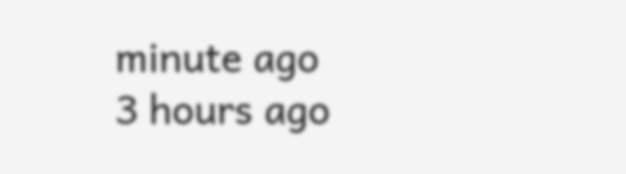minute ago
3 hours ago